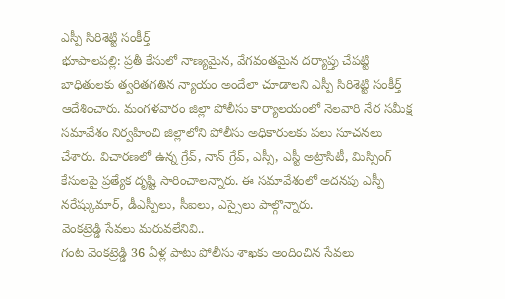ఎస్పీ సిరిశెట్టి సంకీర్త్
భూపాలపల్లి: ప్రతీ కేసులో నాణ్యమైన, వేగవంతమైన దర్యాప్తు చేపట్టి బాధితులకు త్వరితగతిన న్యాయం అందేలా చూడాలని ఎస్పీ సిరిశెట్టి సంకీర్త్ ఆదేశించారు. మంగళవారం జిల్లా పోలీసు కార్యాలయంలో నెలవారి నేర సమీక్ష సమావేశం నిర్వహించి జిల్లాలోని పోలీసు అధికారులకు పలు సూచనలు చేశారు. విచారణలో ఉన్న గ్రేవ్, నాన్ గ్రేవ్, ఎస్సీ, ఎస్టీ అట్రాసిటీ, మిస్సింగ్ కేసులపై ప్రత్యేక దృష్టి సారించాలన్నారు. ఈ సమావేశంలో అదనపు ఎస్పీ నరేష్కుమార్, డీఎస్పీలు, సీఐలు, ఎస్సైలు పాల్గొన్నారు.
వెంకట్రెడ్డి సేవలు మరువలేనివి..
గంట వెంకట్రెడ్డి 36 ఏళ్ల పాటు పోలీసు శాఖకు అందించిన సేవలు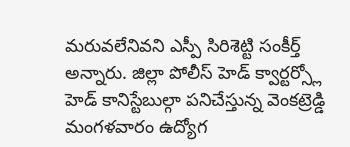మరువలేనివని ఎస్పీ సిరిశెట్టి సంకీర్త్ అన్నారు. జిల్లా పోలీస్ హెడ్ క్వార్టర్స్లో హెడ్ కానిస్టేబుల్గా పనిచేస్తున్న వెంకట్రెడ్డి మంగళవారం ఉద్యోగ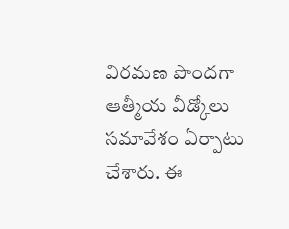విరమణ పొందగా ఆత్మీయ వీడ్కోలు సమావేశం ఏర్పాటు చేశారు. ఈ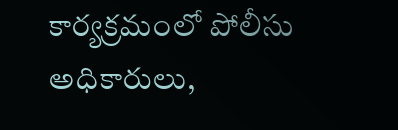కార్యక్రమంలో పోలీసు అధికారులు,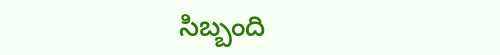సిబ్బంది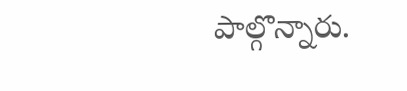పాల్గొన్నారు.